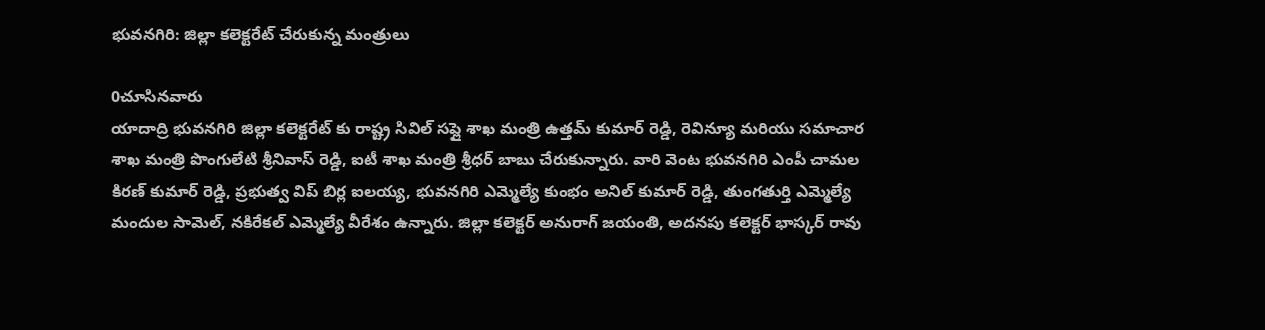భువనగిరి: జిల్లా కలెక్టరేట్ చేరుకున్న మంత్రులు

0చూసినవారు
యాదాద్రి భువనగిరి జిల్లా కలెక్టరేట్ కు రాష్ట్ర సివిల్ సప్లై శాఖ మంత్రి ఉత్తమ్ కుమార్ రెడ్డి, రెవిన్యూ మరియు సమాచార శాఖ మంత్రి పొంగులేటి శ్రీనివాస్ రెడ్డి, ఐటీ శాఖ మంత్రి శ్రీధర్ బాబు చేరుకున్నారు. వారి వెంట భువనగిరి ఎంపీ చామల కిరణ్ కుమార్ రెడ్డి, ప్రభుత్వ విప్ బిర్ల ఐలయ్య, భువనగిరి ఎమ్మెల్యే కుంభం అనిల్ కుమార్ రెడ్డి, తుంగతుర్తి ఎమ్మెల్యే మందుల సామెల్, నకిరేకల్ ఎమ్మెల్యే వీరేశం ఉన్నారు. జిల్లా కలెక్టర్ అనురాగ్ జయంతి, అదనపు కలెక్టర్ భాస్కర్ రావు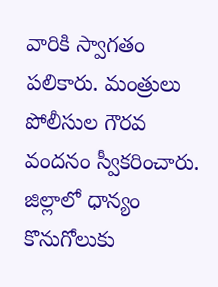వారికి స్వాగతం పలికారు. మంత్రులు పోలీసుల గౌరవ వందనం స్వీకరించారు. జిల్లాలో ధాన్యం కొనుగోలుకు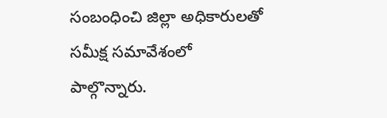సంబంధించి జిల్లా అధికారులతో సమీక్ష సమావేశంలో పాల్గొన్నారు.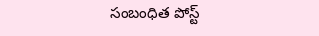సంబంధిత పోస్ట్